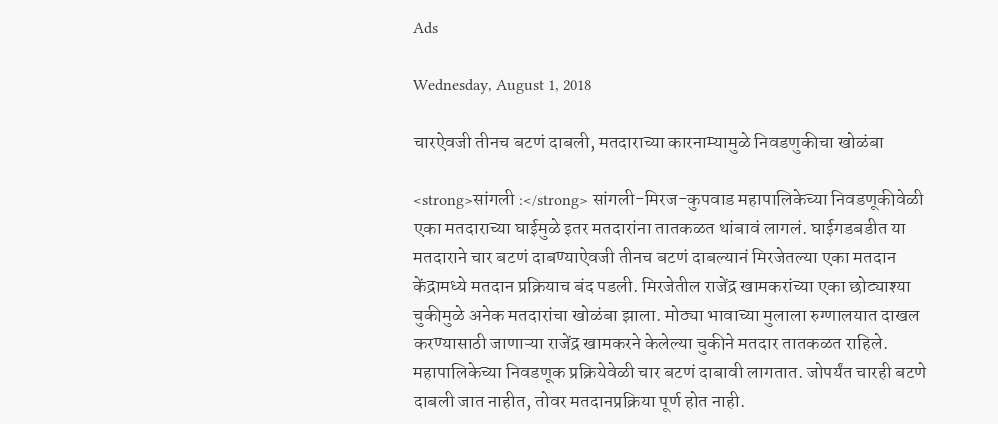Ads

Wednesday, August 1, 2018

चारऐवजी तीनच बटणं दाबली, मतदाराच्या कारनाम्यामुळे निवडणुकीचा खोळंबा

<strong>सांगली :</strong> सांगली-मिरज-कुपवाड महापालिकेच्या निवडणूकीवेळी एका मतदाराच्या घाईमुळे इतर मतदारांना तातकळत थांबावं लागलं. घाईगडबडीत या मतदाराने चार बटणं दाबण्याऐवजी तीनच बटणं दाबल्यानं मिरजेतल्या एका मतदान केंद्रामध्ये मतदान प्रक्रियाच बंद पडली. मिरजेतील राजेंद्र खामकरांच्या एका छोट्याश्या चुकीमुळे अनेक मतदारांचा खोळंबा झाला. मोठ्या भावाच्या मुलाला रुग्णालयात दाखल करण्यासाठी जाणाऱ्या राजेंद्र खामकरने केलेल्या चुकीने मतदार तातकळत राहिले. महापालिकेच्या निवडणूक प्रक्रियेवेळी चार बटणं दाबावी लागतात. जोपर्यंत चारही बटणे दाबली जात नाहीत, तोवर मतदानप्रक्रिया पूर्ण होत नाही.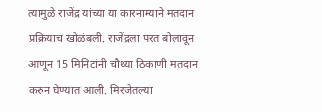त्यामुळे राजेंद्र यांच्या या कारनाम्याने मतदान प्रक्रियाच खोळंबली. राजेंद्रला परत बोलावून आणून 15 मिनिटांनी चौथ्या ठिकाणी मतदान करुन घेण्यात आली. मिरजेतल्या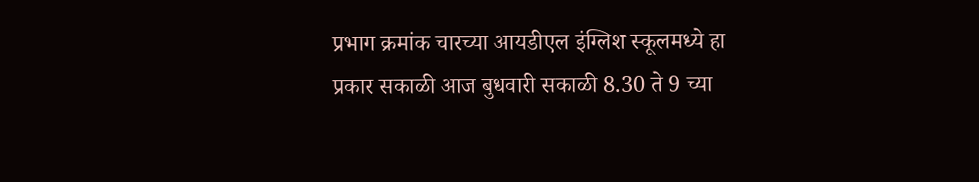प्रभाग क्रमांक चारच्या आयडीएल इंग्लिश स्कूलमध्ये हा प्रकार सकाळी आज बुधवारी सकाळी 8.30 ते 9 च्या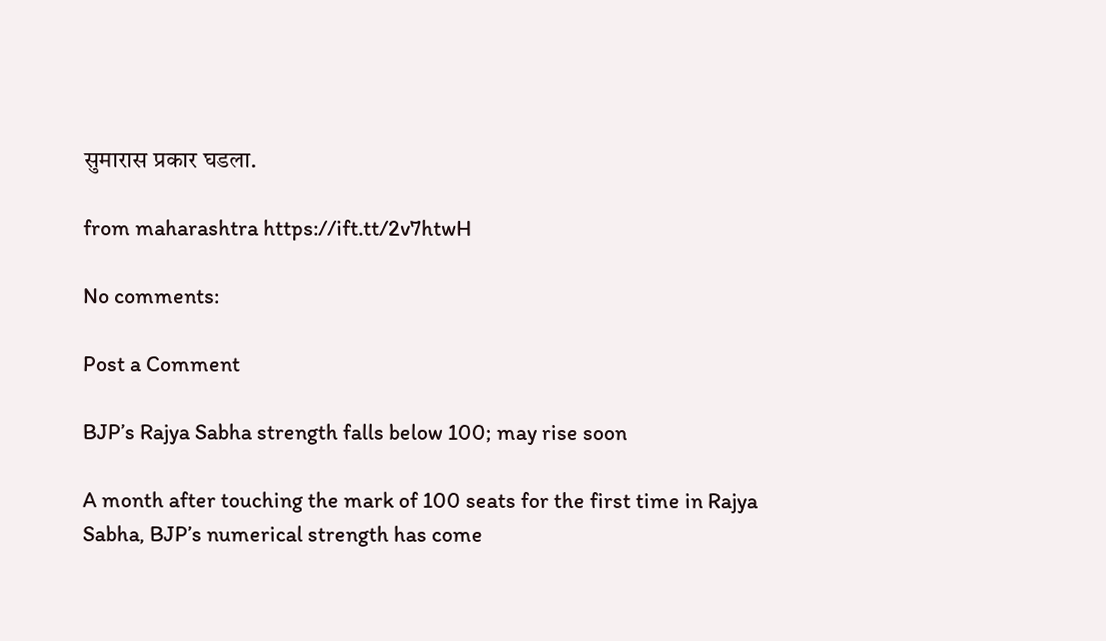सुमारास प्रकार घडला.

from maharashtra https://ift.tt/2v7htwH

No comments:

Post a Comment

BJP’s Rajya Sabha strength falls below 100; may rise soon

A month after touching the mark of 100 seats for the first time in Rajya Sabha, BJP’s numerical strength has come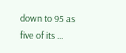down to 95 as five of its ...